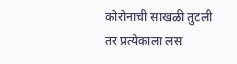कोरोनाची साखळी तुटली तर प्रत्येकाला लस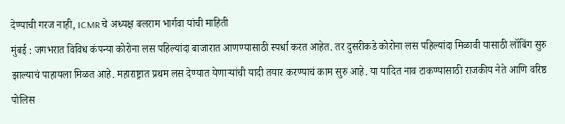देण्याची गरज नाही, ICMR चे अध्यक्ष बलराम भार्गवा यांची माहिती
मुंबई : जगभरात विविध कंपन्या कोरोना लस पहिल्यांदा बाजारात आणण्यासाठी स्पर्धा करत आहेत. तर दुसरीकडे कोरोना लस पहिल्यांदा मिळावी यासाठी लॉबिंग सुरु झाल्याचं पाहायला मिळत आहे. महाराष्ट्रात प्रथम लस देण्यात येणाऱ्यांची यादी तयार करण्याचं काम सुरु आहे. या यादित नाव टाकण्यासाठी राजकीय नेते आणि वरिष्ठ पोलिस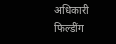अधिकारी फिल्डींग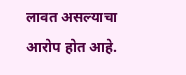लावत असल्याचा आरोप होत आहे.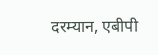दरम्यान, एबीपी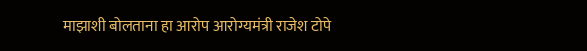माझाशी बोलताना हा आरोप आरोग्यमंत्री राजेश टोपे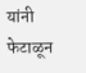यांनी फेटाळून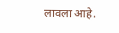लावला आहे.